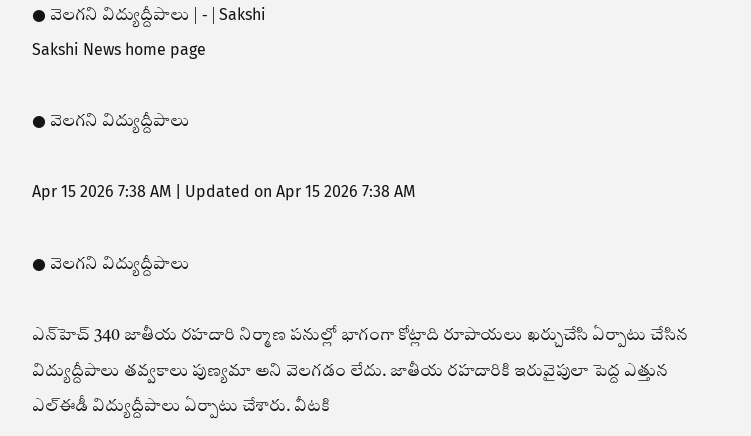● వెలగని విద్యుద్దీపాలు | - | Sakshi
Sakshi News home page

● వెలగని విద్యుద్దీపాలు

Apr 15 2026 7:38 AM | Updated on Apr 15 2026 7:38 AM

● వెలగని విద్యుద్దీపాలు

ఎన్‌హెచ్‌ 340 జాతీయ రహదారి నిర్మాణ పనుల్లో భాగంగా కోట్లాది రూపాయలు ఖర్చుచేసి ఏర్పాటు చేసిన విద్యుద్దీపాలు తవ్వకాలు పుణ్యమా అని వెలగడం లేదు. జాతీయ రహదారికి ఇరువైపులా పెద్ద ఎత్తున ఎల్‌ఈడీ విద్యుద్దీపాలు ఏర్పాటు చేశారు. వీటకి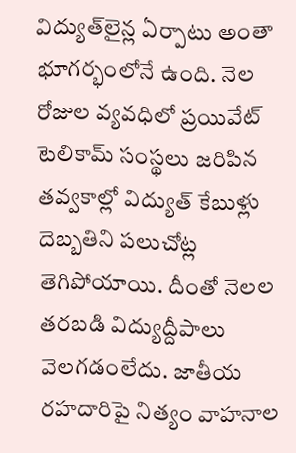విద్యుత్‌లైన్ల ఏర్పాటు అంతా భూగర్భంలోనే ఉంది. నెల రోజుల వ్యవధిలో ప్రయివేట్‌ టెలికామ్‌ సంస్థలు జరిపిన తవ్వకాల్లో విద్యుత్‌ కేబుళ్లు దెబ్బతిని పలుచోట్ల తెగిపోయాయి. దీంతో నెలల తరబడి విద్యుద్దీపాలు వెలగడంలేదు. జాతీయ రహదారిపై నిత్యం వాహనాల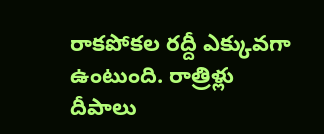రాకపోకల రద్దీ ఎక్కువగా ఉంటుంది. రాత్రిళ్లు దీపాలు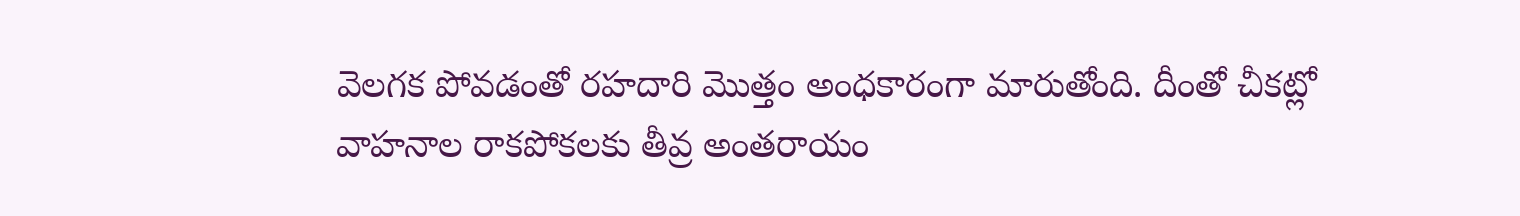వెలగక పోవడంతో రహదారి మొత్తం అంధకారంగా మారుతోంది. దీంతో చీకట్లో వాహనాల రాకపోకలకు తీవ్ర అంతరాయం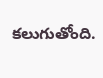కలుగుతోంది.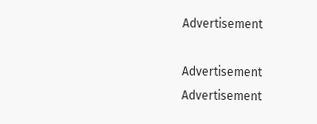Advertisement

Advertisement
Advertisement